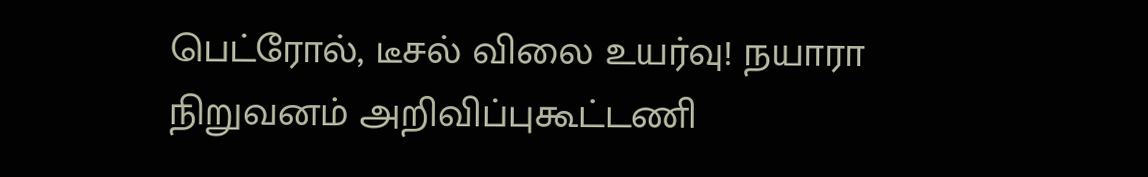பெட்ரோல், டீசல் விலை உயர்வு! நயாரா நிறுவனம் அறிவிப்புகூட்டணி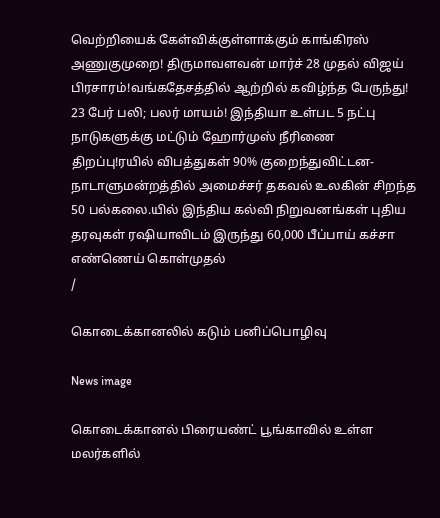வெற்றியைக் கேள்விக்குள்ளாக்கும் காங்கிரஸ் அணுகுமுறை! திருமாவளவன் மார்ச் 28 முதல் விஜய் பிரசாரம்!வங்கதேசத்தில் ஆற்றில் கவிழ்ந்த பேருந்து! 23 பேர் பலி; பலர் மாயம்! இந்தியா உள்பட 5 நட்பு நாடுகளுக்கு மட்டும் ஹோர்முஸ் நீரிணை திறப்பு!ரயில் விபத்துகள் 90% குறைந்துவிட்டன- நாடாளுமன்றத்தில் அமைச்சர் தகவல் உலகின் சிறந்த 50 பல்கலை.யில் இந்திய கல்வி நிறுவனங்கள் புதிய தரவுகள் ரஷியாவிடம் இருந்து 60,000 பீப்பாய் கச்சா எண்ணெய் கொள்முதல்
/

கொடைக்கானலில் கடும் பனிப்பொழிவு

News image

கொடைக்கானல் பிரையண்ட் பூங்காவில் உள்ள மலர்களில்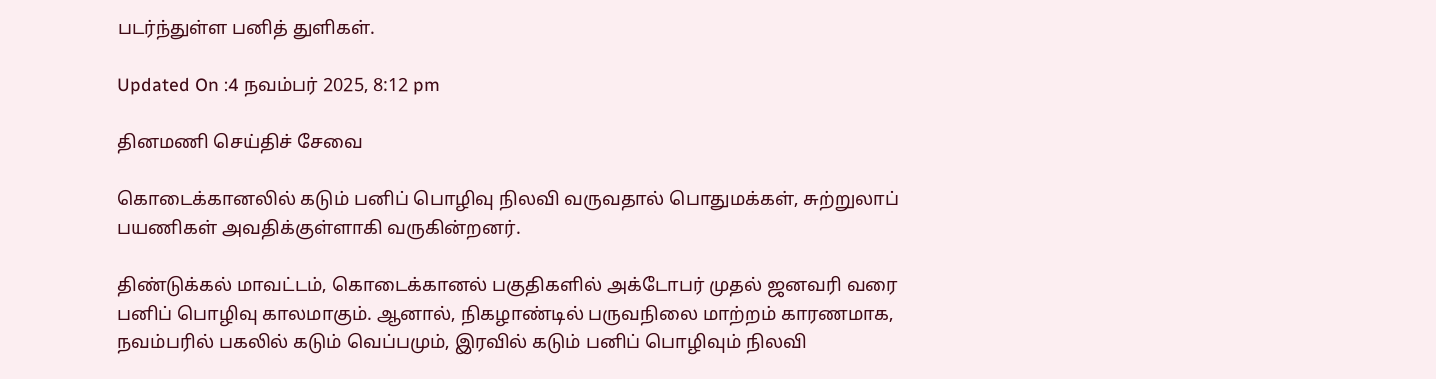படர்ந்துள்ள பனித் துளிகள்.

Updated On :4 நவம்பர் 2025, 8:12 pm

தினமணி செய்திச் சேவை

கொடைக்கானலில் கடும் பனிப் பொழிவு நிலவி வருவதால் பொதுமக்கள், சுற்றுலாப் பயணிகள் அவதிக்குள்ளாகி வருகின்றனர்.

திண்டுக்கல் மாவட்டம், கொடைக்கானல் பகுதிகளில் அக்டோபர் முதல் ஜனவரி வரை பனிப் பொழிவு காலமாகும். ஆனால், நிகழாண்டில் பருவநிலை மாற்றம் காரணமாக, நவம்பரில் பகலில் கடும் வெப்பமும், இரவில் கடும் பனிப் பொழிவும் நிலவி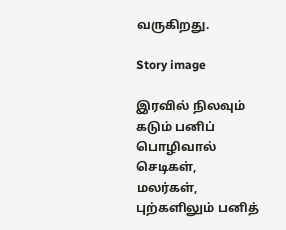வருகிறது.

Story image

இரவில் நிலவும் கடும் பனிப் பொழிவால் செடிகள், மலர்கள், புற்களிலும் பனித்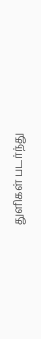துளிகள் படர்ந்து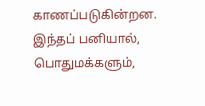காணப்படுகின்றன. இந்தப் பனியால், பொதுமக்களும்,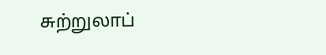சுற்றுலாப்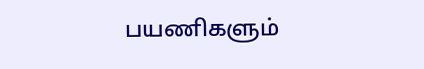பயணிகளும்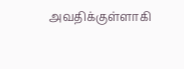அவதிக்குள்ளாகி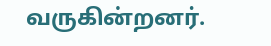வருகின்றனர்.